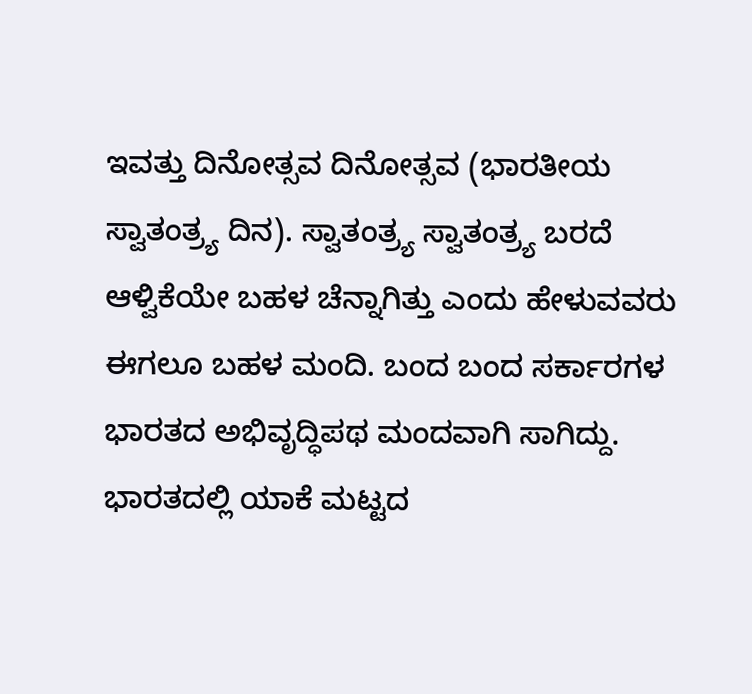ಇವತ್ತು ದಿನೋತ್ಸವ ದಿನೋತ್ಸವ (ಭಾರತೀಯ ಸ್ವಾತಂತ್ರ್ಯ ದಿನ). ಸ್ವಾತಂತ್ರ್ಯ ಸ್ವಾತಂತ್ರ್ಯ ಬರದೆ ಆಳ್ವಿಕೆಯೇ ಬಹಳ ಚೆನ್ನಾಗಿತ್ತು ಎಂದು ಹೇಳುವವರು ಈಗಲೂ ಬಹಳ ಮಂದಿ. ಬಂದ ಬಂದ ಸರ್ಕಾರಗಳ ಭಾರತದ ಅಭಿವೃದ್ಧಿಪಥ ಮಂದವಾಗಿ ಸಾಗಿದ್ದು. ಭಾರತದಲ್ಲಿ ಯಾಕೆ ಮಟ್ಟದ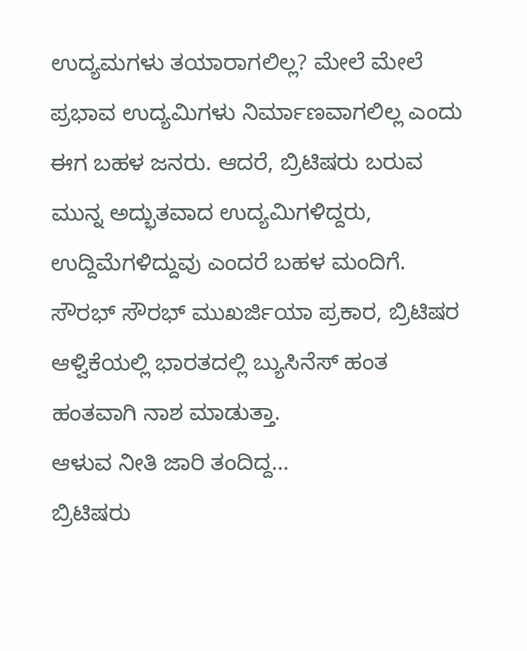ಉದ್ಯಮಗಳು ತಯಾರಾಗಲಿಲ್ಲ? ಮೇಲೆ ಮೇಲೆ ಪ್ರಭಾವ ಉದ್ಯಮಿಗಳು ನಿರ್ಮಾಣವಾಗಲಿಲ್ಲ ಎಂದು ಈಗ ಬಹಳ ಜನರು. ಆದರೆ, ಬ್ರಿಟಿಷರು ಬರುವ ಮುನ್ನ ಅದ್ಭುತವಾದ ಉದ್ಯಮಿಗಳಿದ್ದರು, ಉದ್ದಿಮೆಗಳಿದ್ದುವು ಎಂದರೆ ಬಹಳ ಮಂದಿಗೆ. ಸೌರಭ್ ಸೌರಭ್ ಮುಖರ್ಜಿಯಾ ಪ್ರಕಾರ, ಬ್ರಿಟಿಷರ ಆಳ್ವಿಕೆಯಲ್ಲಿ ಭಾರತದಲ್ಲಿ ಬ್ಯುಸಿನೆಸ್ ಹಂತ ಹಂತವಾಗಿ ನಾಶ ಮಾಡುತ್ತಾ.
ಆಳುವ ನೀತಿ ಜಾರಿ ತಂದಿದ್ದ…
ಬ್ರಿಟಿಷರು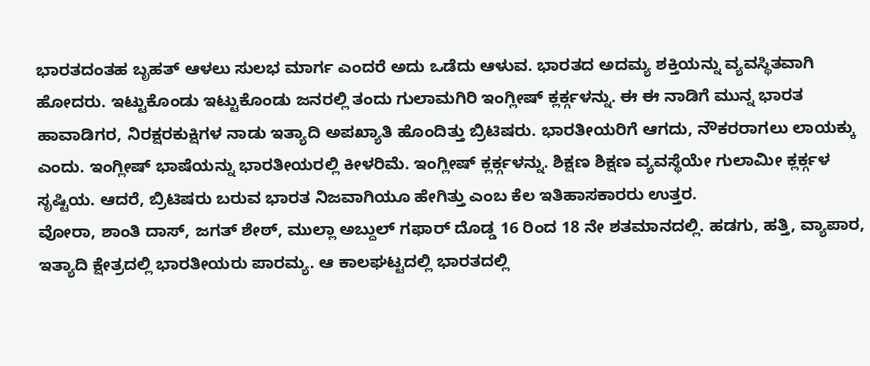ಭಾರತದಂತಹ ಬೃಹತ್ ಆಳಲು ಸುಲಭ ಮಾರ್ಗ ಎಂದರೆ ಅದು ಒಡೆದು ಆಳುವ. ಭಾರತದ ಅದಮ್ಯ ಶಕ್ತಿಯನ್ನು ವ್ಯವಸ್ಥಿತವಾಗಿ ಹೋದರು. ಇಟ್ಟುಕೊಂಡು ಇಟ್ಟುಕೊಂಡು ಜನರಲ್ಲಿ ತಂದು ಗುಲಾಮಗಿರಿ ಇಂಗ್ಲೀಷ್ ಕ್ಲರ್ಕ್ಗಳನ್ನು. ಈ ಈ ನಾಡಿಗೆ ಮುನ್ನ ಭಾರತ ಹಾವಾಡಿಗರ, ನಿರಕ್ಷರಕುಕ್ಷಿಗಳ ನಾಡು ಇತ್ಯಾದಿ ಅಪಖ್ಯಾತಿ ಹೊಂದಿತ್ತು ಬ್ರಿಟಿಷರು. ಭಾರತೀಯರಿಗೆ ಆಗದು, ನೌಕರರಾಗಲು ಲಾಯಕ್ಕು ಎಂದು. ಇಂಗ್ಲೀಷ್ ಭಾಷೆಯನ್ನು ಭಾರತೀಯರಲ್ಲಿ ಕೀಳರಿಮೆ. ಇಂಗ್ಲೀಷ್ ಕ್ಲರ್ಕ್ಗಳನ್ನು. ಶಿಕ್ಷಣ ಶಿಕ್ಷಣ ವ್ಯವಸ್ಥೆಯೇ ಗುಲಾಮೀ ಕ್ಲರ್ಕ್ಗಳ ಸೃಷ್ಟಿಯ. ಆದರೆ, ಬ್ರಿಟಿಷರು ಬರುವ ಭಾರತ ನಿಜವಾಗಿಯೂ ಹೇಗಿತ್ತು ಎಂಬ ಕೆಲ ಇತಿಹಾಸಕಾರರು ಉತ್ತರ.
ವೋರಾ, ಶಾಂತಿ ದಾಸ್, ಜಗತ್ ಶೇಠ್, ಮುಲ್ಲಾ ಅಬ್ದುಲ್ ಗಫಾರ್ ದೊಡ್ಡ 16 ರಿಂದ 18 ನೇ ಶತಮಾನದಲ್ಲಿ. ಹಡಗು, ಹತ್ತಿ, ವ್ಯಾಪಾರ, ಇತ್ಯಾದಿ ಕ್ಷೇತ್ರದಲ್ಲಿ ಭಾರತೀಯರು ಪಾರಮ್ಯ. ಆ ಕಾಲಘಟ್ಟದಲ್ಲಿ ಭಾರತದಲ್ಲಿ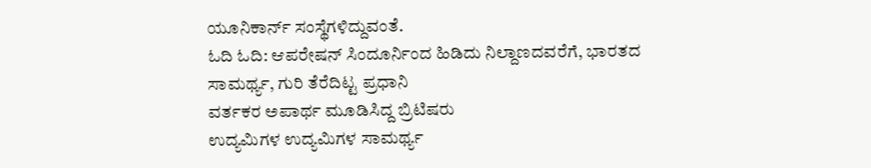ಯೂನಿಕಾರ್ನ್ ಸಂಸ್ಥೆಗಳಿದ್ದುವಂತೆ.
ಓದಿ ಓದಿ: ಆಪರೇಷನ್ ಸಿಂದೂರ್ನಿಂದ ಹಿಡಿದು ನಿಲ್ದಾಣದವರೆಗೆ, ಭಾರತದ ಸಾಮರ್ಥ್ಯ, ಗುರಿ ತೆರೆದಿಟ್ಟ ಪ್ರಧಾನಿ
ವರ್ತಕರ ಅಪಾರ್ಥ ಮೂಡಿಸಿದ್ದ ಬ್ರಿಟಿಷರು
ಉದ್ಯಮಿಗಳ ಉದ್ಯಮಿಗಳ ಸಾಮರ್ಥ್ಯ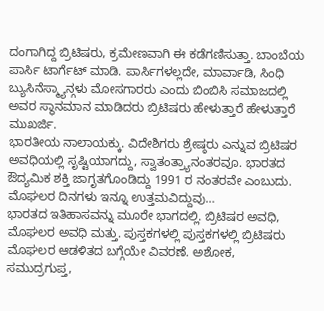ದಂಗಾಗಿದ್ದ ಬ್ರಿಟಿಷರು, ಕ್ರಮೇಣವಾಗಿ ಈ ಕಡೆಗಣಿಸುತ್ತಾ. ಬಾಂಬೆಯ ಪಾರ್ಸಿ ಟಾರ್ಗೆಟ್ ಮಾಡಿ. ಪಾರ್ಸಿಗಳಲ್ಲದೇ, ಮಾರ್ವಾಡಿ, ಸಿಂಧಿ ಬ್ಯುಸಿನೆಸ್ಮ್ಯಾನ್ಗಳು ಮೋಸಗಾರರು ಎಂದು ಬಿಂಬಿಸಿ ಸಮಾಜದಲ್ಲಿ ಅವರ ಸ್ಥಾನಮಾನ ಮಾಡಿದರು ಬ್ರಿಟಿಷರು ಹೇಳುತ್ತಾರೆ ಹೇಳುತ್ತಾರೆ ಮುಖರ್ಜಿ.
ಭಾರತೀಯ ನಾಲಾಯಕ್ಕು. ವಿದೇಶಿಗರು ಶ್ರೇಷ್ಠರು ಎನ್ನುವ ಬ್ರಿಟಿಷರ ಅವಧಿಯಲ್ಲಿ ಸೃಷ್ಟಿಯಾಗದ್ದು, ಸ್ವಾತಂತ್ರ್ಯಾನಂತರವೂ. ಭಾರತದ ಔದ್ಯಮಿಕ ಶಕ್ತಿ ಜಾಗೃತಗೊಂಡಿದ್ದು 1991 ರ ನಂತರವೇ ಎಂಬುದು.
ಮೊಘಲರ ದಿನಗಳು ಇನ್ನೂ ಉತ್ತಮವಿದ್ದುವು…
ಭಾರತದ ಇತಿಹಾಸವನ್ನು ಮೂರೇ ಭಾಗದಲ್ಲಿ. ಬ್ರಿಟಿಷರ ಅವಧಿ, ಮೊಘಲರ ಅವಧಿ ಮತ್ತು. ಪುಸ್ತಕಗಳಲ್ಲಿ ಪುಸ್ತಕಗಳಲ್ಲಿ ಬ್ರಿಟಿಷರು ಮೊಘಲರ ಆಡಳಿತದ ಬಗ್ಗೆಯೇ ವಿವರಣೆ. ಅಶೋಕ, ಸಮುದ್ರಗುಪ್ತ,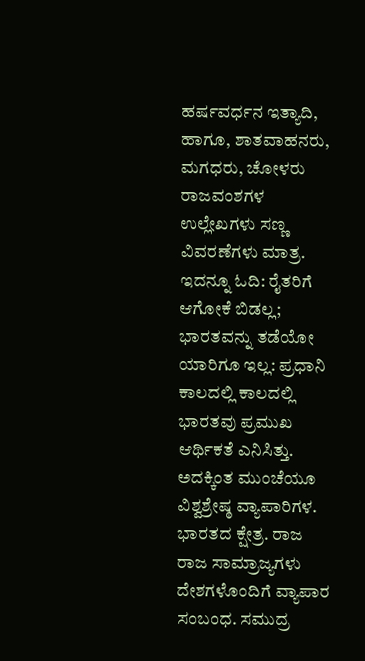ಹರ್ಷವರ್ಧನ ಇತ್ಯಾದಿ, ಹಾಗೂ, ಶಾತವಾಹನರು, ಮಗಧರು, ಚೋಳರು ರಾಜವಂಶಗಳ ಉಲ್ಲೇಖಗಳು ಸಣ್ಣ ವಿವರಣೆಗಳು ಮಾತ್ರ.
ಇದನ್ನೂ ಓದಿ: ರೈತರಿಗೆ ಆಗೋಕೆ ಬಿಡಲ್ಲ; ಭಾರತವನ್ನು ತಡೆಯೋ ಯಾರಿಗೂ ಇಲ್ಲ: ಪ್ರಧಾನಿ
ಕಾಲದಲ್ಲಿ ಕಾಲದಲ್ಲಿ ಭಾರತವು ಪ್ರಮುಖ ಆರ್ಥಿಕತೆ ಎನಿಸಿತ್ತು. ಅದಕ್ಕಿಂತ ಮುಂಚೆಯೂ ವಿಶ್ವಶ್ರೇಷ್ಠ ವ್ಯಾಪಾರಿಗಳ. ಭಾರತದ ಕ್ಷೇತ್ರ. ರಾಜ ರಾಜ ಸಾಮ್ರಾಜ್ಯಗಳು ದೇಶಗಳೊಂದಿಗೆ ವ್ಯಾಪಾರ ಸಂಬಂಧ. ಸಮುದ್ರ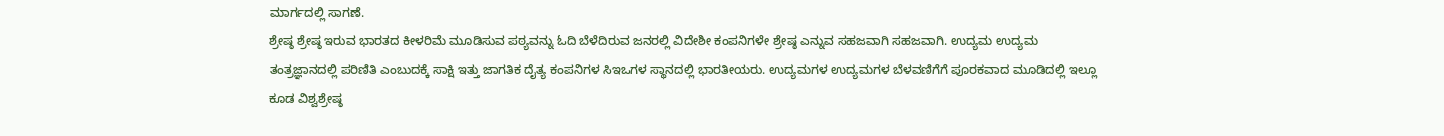ಮಾರ್ಗದಲ್ಲಿ ಸಾಗಣೆ.
ಶ್ರೇಷ್ಠ ಶ್ರೇಷ್ಠ ಇರುವ ಭಾರತದ ಕೀಳರಿಮೆ ಮೂಡಿಸುವ ಪಠ್ಯವನ್ನು ಓದಿ ಬೆಳೆದಿರುವ ಜನರಲ್ಲಿ ವಿದೇಶೀ ಕಂಪನಿಗಳೇ ಶ್ರೇಷ್ಠ ಎನ್ನುವ ಸಹಜವಾಗಿ ಸಹಜವಾಗಿ. ಉದ್ಯಮ ಉದ್ಯಮ ತಂತ್ರಜ್ಞಾನದಲ್ಲಿ ಪರಿಣಿತಿ ಎಂಬುದಕ್ಕೆ ಸಾಕ್ಷಿ ಇತ್ತು ಜಾಗತಿಕ ದೈತ್ಯ ಕಂಪನಿಗಳ ಸಿಇಒಗಳ ಸ್ಥಾನದಲ್ಲಿ ಭಾರತೀಯರು. ಉದ್ಯಮಗಳ ಉದ್ಯಮಗಳ ಬೆಳವಣಿಗೆಗೆ ಪೂರಕವಾದ ಮೂಡಿದಲ್ಲಿ ಇಲ್ಲೂ ಕೂಡ ವಿಶ್ವಶ್ರೇಷ್ಠ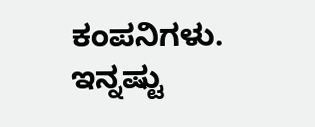ಕಂಪನಿಗಳು.
ಇನ್ನಷ್ಟು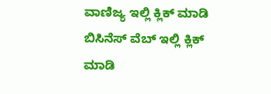ವಾಣಿಜ್ಯ ಇಲ್ಲಿ ಕ್ಲಿಕ್ ಮಾಡಿ
ಬಿಸಿನೆಸ್ ವೆಬ್ ಇಲ್ಲಿ ಕ್ಲಿಕ್ ಮಾಡಿ